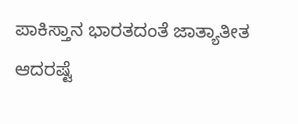ಪಾಕಿಸ್ತಾನ ಭಾರತದಂತೆ ಜಾತ್ಯಾತೀತ ಆದರಷ್ಟೆ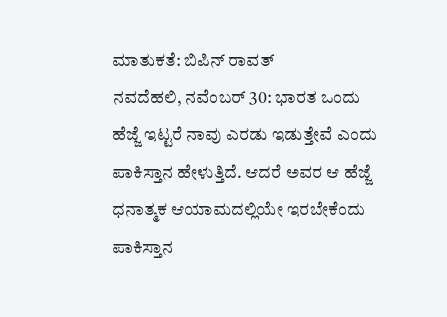ಮಾತುಕತೆ: ಬಿಪಿನ್ ರಾವತ್
ನವದೆಹಲಿ, ನವೆಂಬರ್ 30: ಭಾರತ ಒಂದು ಹೆಜ್ಜೆ ಇಟ್ಟರೆ ನಾವು ಎರಡು ಇಡುತ್ತೇವೆ ಎಂದು ಪಾಕಿಸ್ತಾನ ಹೇಳುತ್ತಿದೆ. ಆದರೆ ಅವರ ಆ ಹೆಜ್ಜೆ ಧನಾತ್ಮಕ ಆಯಾಮದಲ್ಲಿಯೇ ಇರಬೇಕೆಂದು ಪಾಕಿಸ್ತಾನ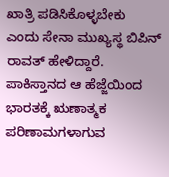ಖಾತ್ರಿ ಪಡಿಸಿಕೊಳ್ಳಬೇಕು ಎಂದು ಸೇನಾ ಮುಖ್ಯಸ್ಥ ಬಿಪಿನ್ ರಾವತ್ ಹೇಳಿದ್ದಾರೆ.
ಪಾಕಿಸ್ತಾನದ ಆ ಹೆಜ್ಜೆಯಿಂದ ಭಾರತಕ್ಕೆ ಋಣಾತ್ಮಕ ಪರಿಣಾಮಗಳಾಗುವ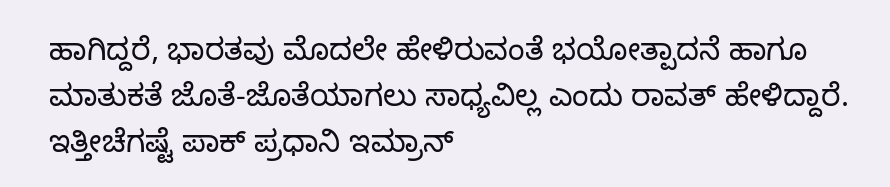ಹಾಗಿದ್ದರೆ, ಭಾರತವು ಮೊದಲೇ ಹೇಳಿರುವಂತೆ ಭಯೋತ್ಪಾದನೆ ಹಾಗೂ ಮಾತುಕತೆ ಜೊತೆ-ಜೊತೆಯಾಗಲು ಸಾಧ್ಯವಿಲ್ಲ ಎಂದು ರಾವತ್ ಹೇಳಿದ್ದಾರೆ. ಇತ್ತೀಚೆಗಷ್ಟೆ ಪಾಕ್ ಪ್ರಧಾನಿ ಇಮ್ರಾನ್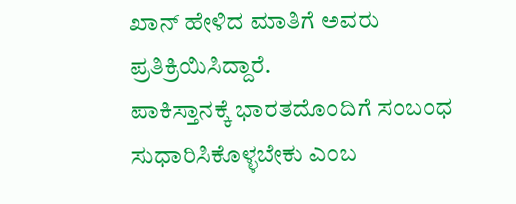ಖಾನ್ ಹೇಳಿದ ಮಾತಿಗೆ ಅವರು ಪ್ರತಿಕ್ರಿಯಿಸಿದ್ದಾರೆ.
ಪಾಕಿಸ್ತಾನಕ್ಕೆ ಭಾರತದೊಂದಿಗೆ ಸಂಬಂಧ ಸುಧಾರಿಸಿಕೊಳ್ಳಬೇಕು ಎಂಬ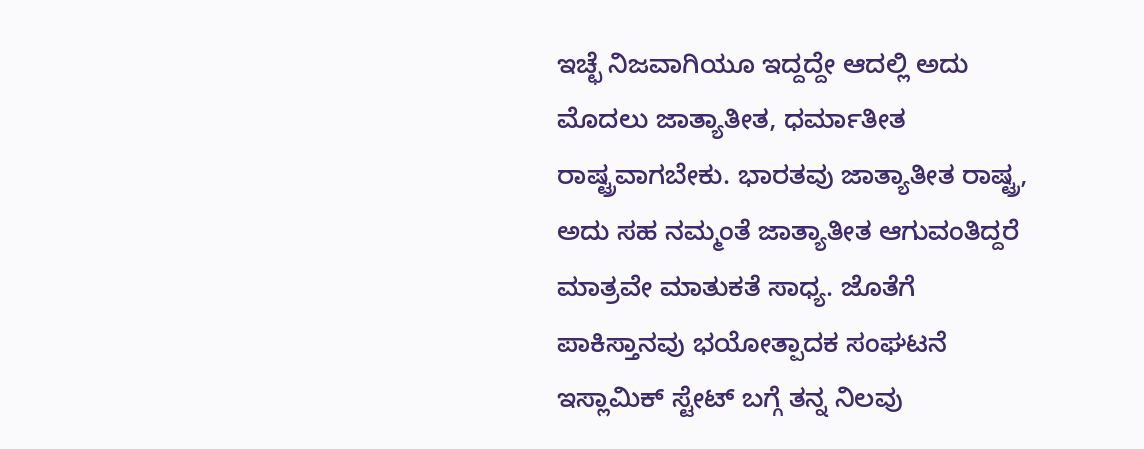ಇಚ್ಛೆ ನಿಜವಾಗಿಯೂ ಇದ್ದದ್ದೇ ಆದಲ್ಲಿ ಅದು ಮೊದಲು ಜಾತ್ಯಾತೀತ, ಧರ್ಮಾತೀತ ರಾಷ್ಟ್ರವಾಗಬೇಕು. ಭಾರತವು ಜಾತ್ಯಾತೀತ ರಾಷ್ಟ್ರ, ಅದು ಸಹ ನಮ್ಮಂತೆ ಜಾತ್ಯಾತೀತ ಆಗುವಂತಿದ್ದರೆ ಮಾತ್ರವೇ ಮಾತುಕತೆ ಸಾಧ್ಯ. ಜೊತೆಗೆ ಪಾಕಿಸ್ತಾನವು ಭಯೋತ್ಪಾದಕ ಸಂಘಟನೆ ಇಸ್ಲಾಮಿಕ್ ಸ್ಟೇಟ್ ಬಗ್ಗೆ ತನ್ನ ನಿಲವು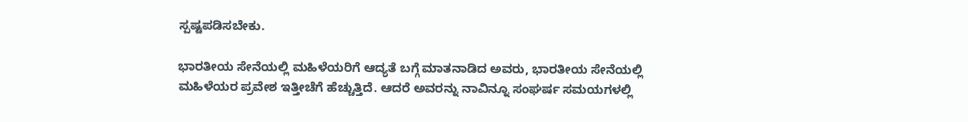ಸ್ಪಷ್ಟಪಡಿಸಬೇಕು.

ಭಾರತೀಯ ಸೇನೆಯಲ್ಲಿ ಮಹಿಳೆಯರಿಗೆ ಆದ್ಯತೆ ಬಗ್ಗೆ ಮಾತನಾಡಿದ ಅವರು, ಭಾರತೀಯ ಸೇನೆಯಲ್ಲಿ ಮಹಿಳೆಯರ ಪ್ರವೇಶ ಇತ್ತೀಚೆಗೆ ಹೆಚ್ಚುತ್ತಿದೆ. ಆದರೆ ಅವರನ್ನು ನಾವಿನ್ನೂ ಸಂಘರ್ಷ ಸಮಯಗಳಲ್ಲಿ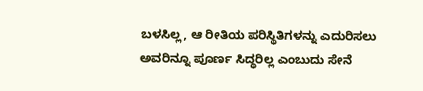ಬಳಸಿಲ್ಲ, ಆ ರೀತಿಯ ಪರಿಸ್ಥಿತಿಗಳನ್ನು ಎದುರಿಸಲು ಅವರಿನ್ನೂ ಪೂರ್ಣ ಸಿದ್ಧರಿಲ್ಲ ಎಂಬುದು ಸೇನೆ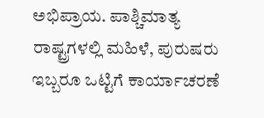ಅಭಿಪ್ರಾಯ. ಪಾಶ್ಚಿಮಾತ್ಯ ರಾಷ್ಟ್ರಗಳಲ್ಲಿ ಮಹಿಳೆ, ಪುರುಷರು ಇಬ್ಬರೂ ಒಟ್ಟಿಗೆ ಕಾರ್ಯಾಚರಣೆ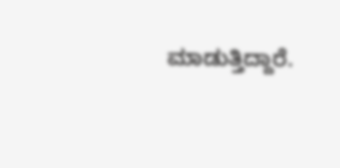ಮಾಡುತ್ತಿದ್ದಾರೆ.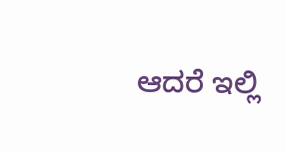ಆದರೆ ಇಲ್ಲಿ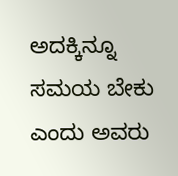ಅದಕ್ಕಿನ್ನೂ ಸಮಯ ಬೇಕು ಎಂದು ಅವರು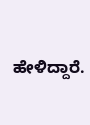ಹೇಳಿದ್ದಾರೆ.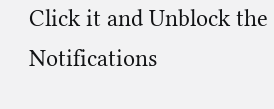Click it and Unblock the Notifications